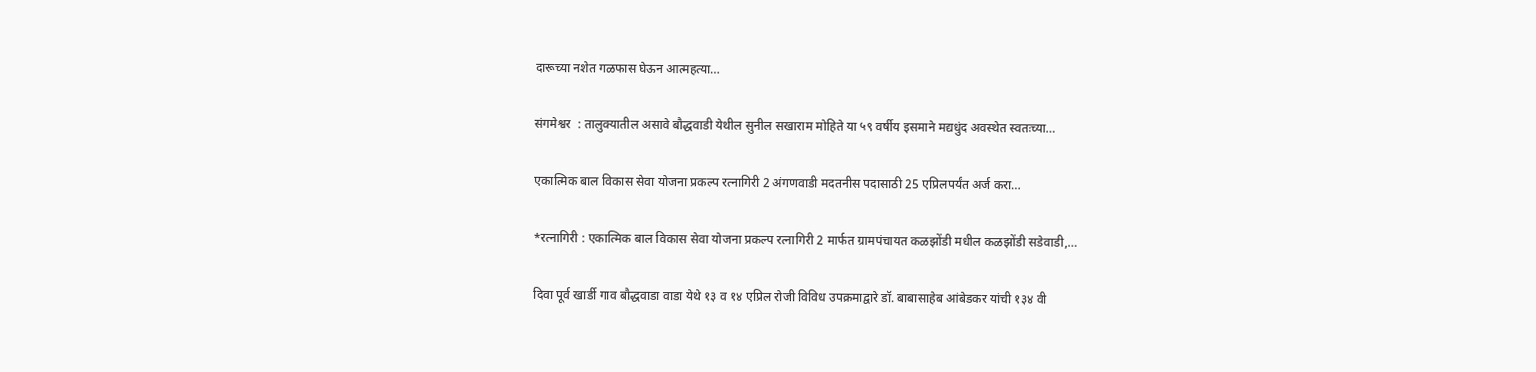दारूच्या नशेत गळफास घेऊन आत्महत्या…

संगमेश्वर  : तालुक्यातील असावे बौद्धवाडी येथील सुनील सखाराम मोहिते या ५९ वर्षीय इसमाने मद्यधुंद अवस्थेत स्वतःच्या…

एकात्मिक बाल विकास सेवा योजना प्रकल्प रत्नागिरी 2 अंगणवाडी मदतनीस पदासाठी 25 एप्रिलपर्यंत अर्ज करा…

*रत्नागिरी : एकात्मिक बाल विकास सेवा योजना प्रकल्प रत्नागिरी 2 मार्फत ग्रामपंचायत कळझोंडी मधील कळझोंडी सडेवाडी,…

दिवा पूर्व खार्डी गाव बौद्धवाडा वाडा येथे १३ व १४ एप्रिल रोजी विविध उपक्रमाद्वारे डॉ. बाबासाहेब आंबेडकर यांची १३४ वी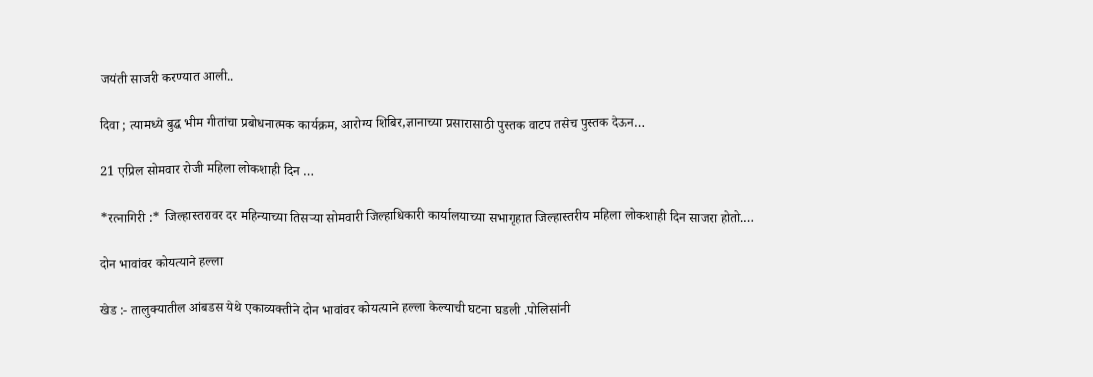जयंती साजरी करण्यात आली..

दिवा ; त्यामध्ये बुद्ध भीम गीतांचा प्रबोधनात्मक कार्यक्रम, आरोग्य शिबिर,ज्ञानाच्या प्रसारासाठी पुस्तक वाटप तसेच पुस्तक देऊन…

21 एप्रिल सोमवार रोजी महिला लोकशाही दिन …

*रत्नागिरी :* जिल्हास्तरावर दर महिन्याच्या तिसऱ्या सोमवारी जिल्हाधिकारी कार्यालयाच्या सभागृहात जिल्हास्तरीय महिला लोकशाही दिन साजरा होतो.…

दोन भावांवर कोयत्याने हल्ला

खेड :- तालुक्यातील आंबडस येथे एकाव्यक्तीने दोन भावांवर कोयत्याने हल्ला केल्याची घटना घडली .पोलिसांनी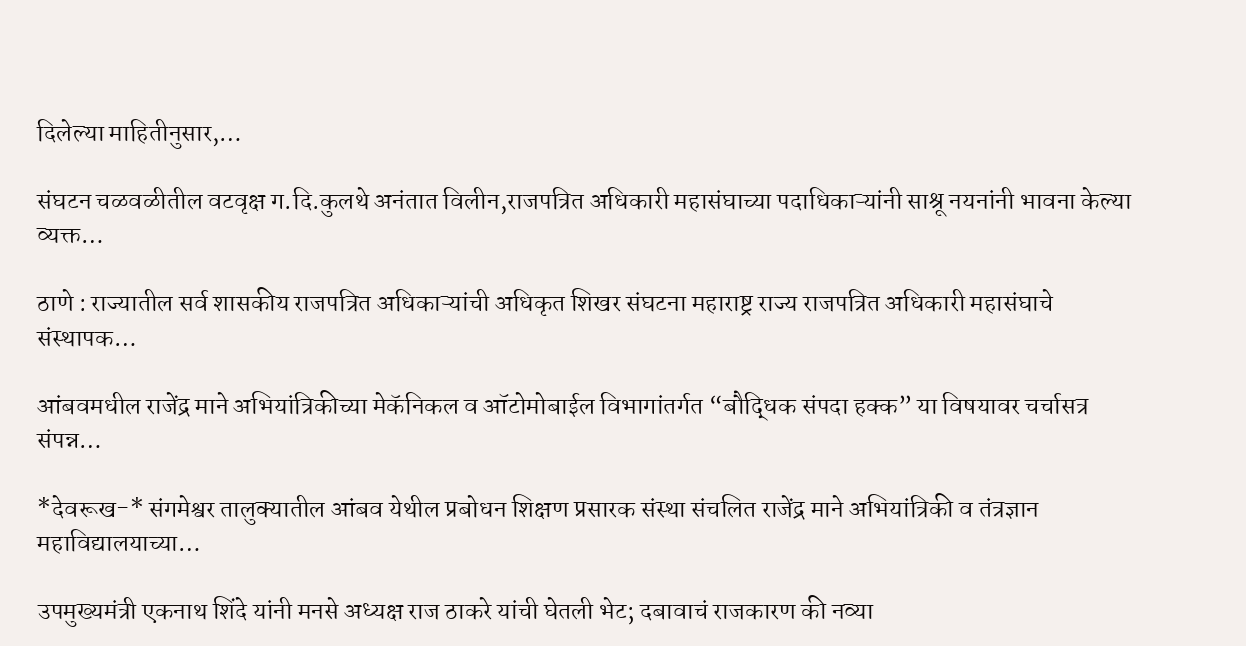दिलेल्या माहितीनुसार,…

संघटन चळवळीतील वटवृक्ष ग.दि.कुलथे अनंतात विलीन,राजपत्रित अधिकारी महासंघाच्या पदाधिकाऱ्यांनी साश्रू नयनांनी भावना केल्या व्यक्त…

ठाणे : राज्यातील सर्व शासकीय राजपत्रित अधिकाऱ्यांची अधिकृत शिखर संघटना महाराष्ट्र राज्य राजपत्रित अधिकारी महासंघाचे संस्थापक…

आंबवमधील राजेंद्र माने अभियांत्रिकीच्या मेकॅनिकल व ऑटोमोबाईल विभागांतर्गत “बौद्धिक संपदा हक्क” या विषयावर चर्चासत्र संपन्न…

*देवरूख-* संगमेश्वर तालुक्यातील आंबव येथील प्रबोधन शिक्षण प्रसारक संस्था संचलित राजेंद्र माने अभियांत्रिकी व तंत्रज्ञान महाविद्यालयाच्या…

उपमुख्यमंत्री एकनाथ शिंदे यांनी मनसे अध्यक्ष राज ठाकरे यांची घेतली भेट; दबावाचं राजकारण की नव्या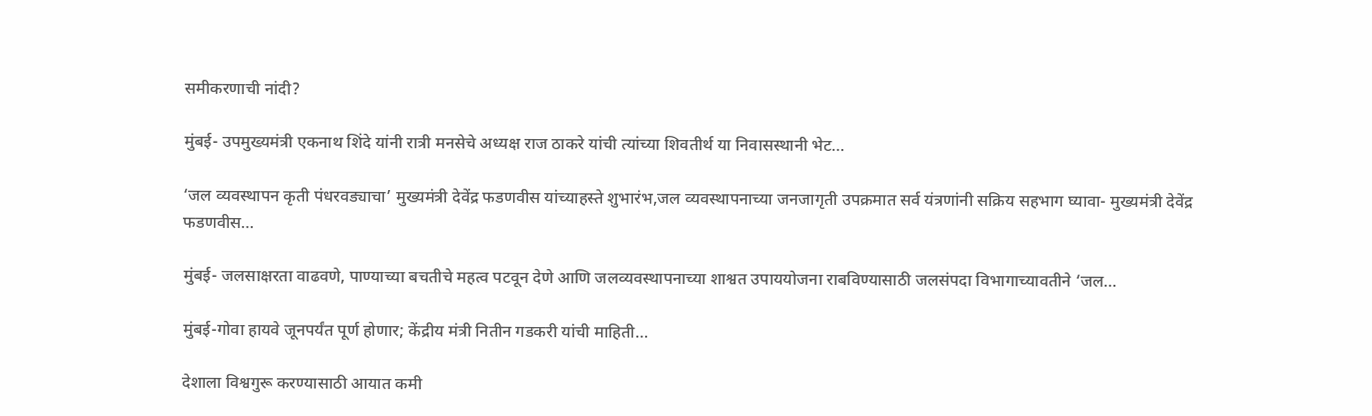समीकरणाची नांदी?

मुंबई- उपमुख्यमंत्री एकनाथ शिंदे यांनी रात्री मनसेचे अध्यक्ष राज ठाकरे यांची त्यांच्या शिवतीर्थ या निवासस्थानी भेट…

‘जल व्यवस्थापन कृती पंधरवड्याचा’ मुख्यमंत्री देवेंद्र फडणवीस यांच्याहस्ते शुभारंभ,जल व्यवस्थापनाच्या जनजागृती उपक्रमात सर्व यंत्रणांनी सक्रिय सहभाग घ्यावा- मुख्यमंत्री देवेंद्र फडणवीस…

मुंबई- जलसाक्षरता वाढवणे, पाण्याच्या बचतीचे महत्व पटवून देणे आणि जलव्यवस्थापनाच्या शाश्वत उपाययोजना राबविण्यासाठी जलसंपदा विभागाच्यावतीने ‘जल…

मुंबई-गोवा हायवे जूनपर्यंत पूर्ण होणार; केंद्रीय मंत्री नितीन गडकरी यांची माहिती…

देशाला विश्वगुरू करण्यासाठी आयात कमी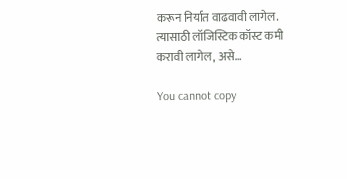करून निर्यात वाढवावी लागेल. त्यासाठी लॉजिस्टिक कॉस्ट कमी करावी लागेल, असे…

You cannot copy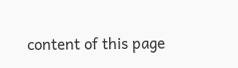content of this page